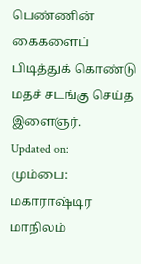பெண்ணின் கைகளைப் பிடித்துக் கொண்டு மதச் சடங்கு செய்த இளைஞர்.
Updated on:
மும்பை: மகாராஷ்டிர மாநிலம்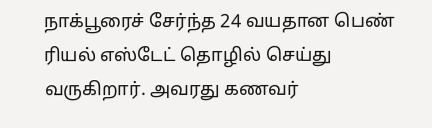நாக்பூரைச் சேர்ந்த 24 வயதான பெண் ரியல் எஸ்டேட் தொழில் செய்து வருகிறார். அவரது கணவர்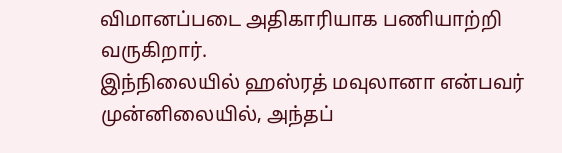விமானப்படை அதிகாரியாக பணியாற்றி வருகிறார்.
இந்நிலையில் ஹஸ்ரத் மவுலானா என்பவர் முன்னிலையில், அந்தப்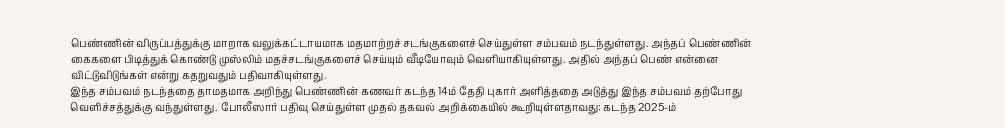பெண்ணின் விருப்பத்துக்கு மாறாக வலுக்கட்டாயமாக மதமாற்றச் சடங்குகளைச் செய்துள்ள சம்பவம் நடந்துள்ளது. அந்தப் பெண்ணின் கைகளை பிடித்துக் கொண்டு முஸ்லிம் மதச்சடங்குகளைச் செய்யும் வீடியோவும் வெளியாகியுள்ளது. அதில் அந்தப் பெண் என்னை விட்டுவிடுங்கள் என்று கதறுவதும் பதிவாகியுள்ளது.
இந்த சம்பவம் நடந்ததை தாமதமாக அறிந்து பெண்ணின் கணவர் கடந்த 14ம் தேதி புகார் அளித்ததை அடுத்து இந்த சம்பவம் தற்போது வெளிச்சத்துக்கு வந்துள்ளது. போலீஸார் பதிவு செய்துள்ள முதல் தகவல் அறிக்கையில் கூறியுள்ளதாவது: கடந்த 2025-ம்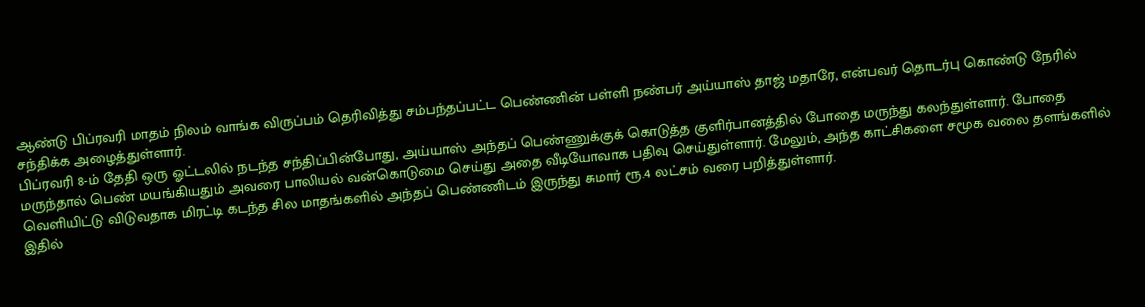ஆண்டு பிப்ரவரி மாதம் நிலம் வாங்க விருப்பம் தெரிவித்து சம்பந்தப்பட்ட பெண்ணின் பள்ளி நண்பர் அய்யாஸ் தாஜ் மதாரே, என்பவர் தொடர்பு கொண்டு நேரில் சந்திக்க அழைத்துள்ளார்.
பிப்ரவரி 8-ம் தேதி ஒரு ஓட்டலில் நடந்த சந்திப்பின்போது, அய்யாஸ் அந்தப் பெண்ணுக்குக் கொடுத்த குளிர்பானத்தில் போதை மருந்து கலந்துள்ளார். போதை மருந்தால் பெண் மயங்கியதும் அவரை பாலியல் வன்கொடுமை செய்து அதை வீடியோவாக பதிவு செய்துள்ளார். மேலும், அந்த காட்சிகளை சமூக வலை தளங்களில் வெளியிட்டு விடுவதாக மிரட்டி கடந்த சில மாதங்களில் அந்தப் பெண்ணிடம் இருந்து சுமார் ரூ.4 லட்சம் வரை பறித்துள்ளார்.
இதில்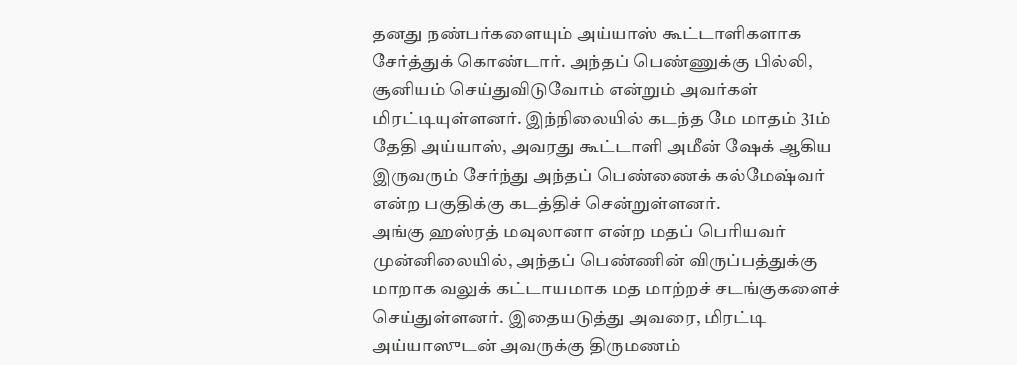தனது நண்பர்களையும் அய்யாஸ் கூட்டாளிகளாக சேர்த்துக் கொண்டார். அந்தப் பெண்ணுக்கு பில்லி, சூனியம் செய்துவிடுவோம் என்றும் அவர்கள் மிரட்டியுள்ளனர். இந்நிலையில் கடந்த மே மாதம் 31ம் தேதி அய்யாஸ், அவரது கூட்டாளி அமீன் ஷேக் ஆகிய இருவரும் சேர்ந்து அந்தப் பெண்ணைக் கல்மேஷ்வர் என்ற பகுதிக்கு கடத்திச் சென்றுள்ளனர்.
அங்கு ஹஸ்ரத் மவுலானா என்ற மதப் பெரியவர் முன்னிலையில், அந்தப் பெண்ணின் விருப்பத்துக்கு மாறாக வலுக் கட்டாயமாக மத மாற்றச் சடங்குகளைச் செய்துள்ளனர். இதையடுத்து அவரை, மிரட்டி அய்யாஸுடன் அவருக்கு திருமணம்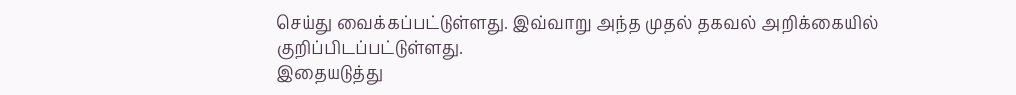செய்து வைக்கப்பட்டுள்ளது. இவ்வாறு அந்த முதல் தகவல் அறிக்கையில் குறிப்பிடப்பட்டுள்ளது.
இதையடுத்து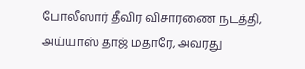போலீஸார் தீவிர விசாரணை நடத்தி, அய்யாஸ் தாஜ் மதாரே, அவரது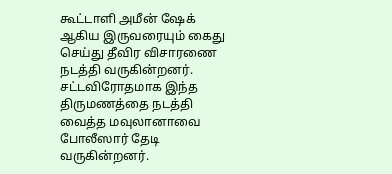கூட்டாளி அமீன் ஷேக் ஆகிய இருவரையும் கைது செய்து தீவிர விசாரணை நடத்தி வருகின்றனர். சட்டவிரோதமாக இந்த திருமணத்தை நடத்தி வைத்த மவுலானாவை போலீஸார் தேடி வருகின்றனர்.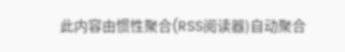此内容由惯性聚合(RSS阅读器)自动聚合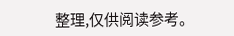整理,仅供阅读参考。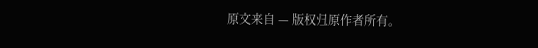原文来自 — 版权归原作者所有。